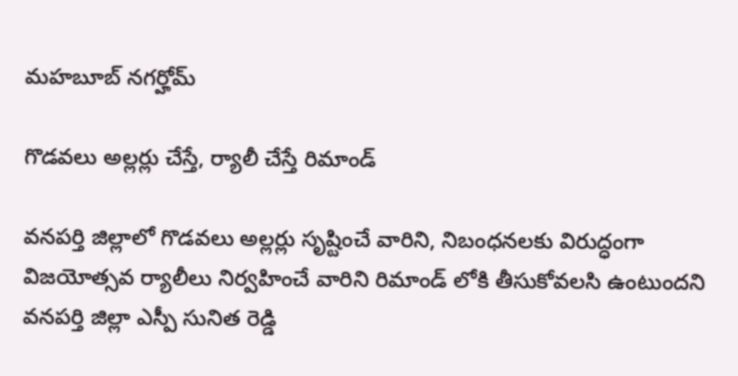మహబూబ్ నగర్హోమ్

గొడవలు అల్లర్లు చేస్తే, ర్యాలీ చేస్తే రిమాండ్

వనపర్తి జిల్లాలో గొడవలు అల్లర్లు సృష్టించే వారిని, నిబంధనలకు విరుద్ధంగా విజయోత్సవ ర్యాలీలు నిర్వహించే వారిని రిమాండ్ లోకి తీసుకోవలసి ఉంటుందని వనపర్తి జిల్లా ఎస్పీ సునిత రెడ్డి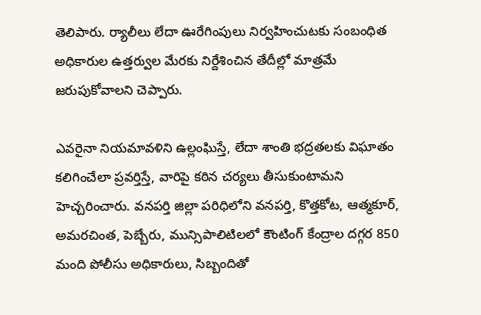తెలిపారు. ర్యాలీలు లేదా ఊరేగింపులు నిర్వహించుటకు సంబంధిత అధికారుల ఉత్తర్వుల మేరకు నిర్దేశించిన తేదీల్లో మాత్రమే జరుపుకోవాలని చెప్పారు.

ఎవరైనా నియమావళిని ఉల్లంఘిస్తే, లేదా శాంతి భద్రతలకు విఘాతం కలిగించేలా ప్రవర్తిస్తే, వారిపై కఠిన చర్యలు తీసుకుంటామని హెచ్చరించారు. వనపర్తి జిల్లా పరిధిలోని వనపర్తి, కొత్తకోట, ఆత్మకూర్, అమరచింత, పెబ్బేరు, మున్సిపాలిటిలలో కౌంటింగ్ కేంద్రాల దగ్గర 850 మంది పోలీసు అధికారులు, సిబ్బందితో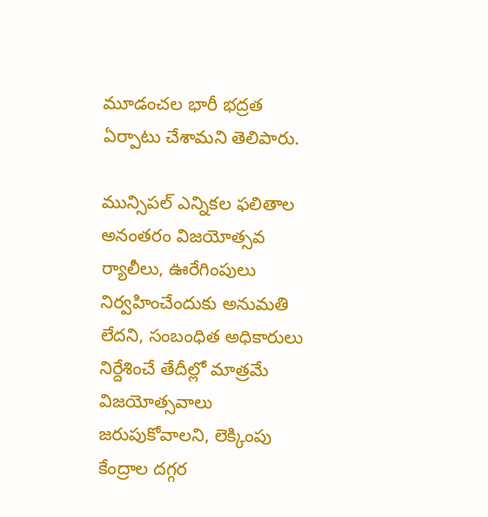మూడంచల భారీ భద్రత ఏర్పాటు చేశామని తెలిపారు.

మున్సిపల్ ఎన్నికల ఫలితాల అనంతరం విజయోత్సవ ర్యాలీలు, ఊరేగింపులు నిర్వహించేందుకు అనుమతి లేదని, సంబంధిత అధికారులు నిర్దేశించే తేదీల్లో మాత్రమే విజయోత్సవాలు జరుపుకోవాలని, లెక్కింపు కేంద్రాల దగ్గర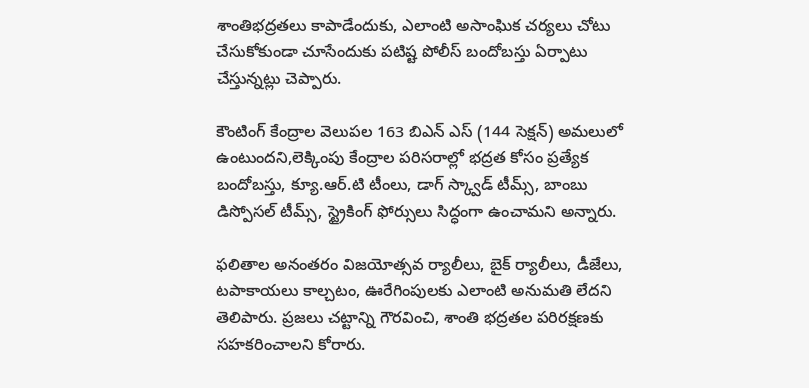శాంతిభద్రతలు కాపాడేందుకు, ఎలాంటి అసాంఘిక చర్యలు చోటు చేసుకోకుండా చూసేందుకు పటిష్ట పోలీస్ బందోబస్తు ఏర్పాటు చేస్తున్నట్లు చెప్పారు.

కౌంటింగ్ కేంద్రాల వెలుపల 163 బిఎన్ ఎస్ (144 సెక్షన్) అమలులో ఉంటుందని,లెక్కింపు కేంద్రాల పరిసరాల్లో భద్రత కోసం ప్రత్యేక బందోబస్తు, క్యూ.ఆర్.టి టీంలు, డాగ్ స్క్వాడ్ టీమ్స్, బాంబు డిస్పోసల్ టీమ్స్, స్ట్రైకింగ్ ఫోర్సులు సిద్ధంగా ఉంచామని అన్నారు.

ఫలితాల అనంతరం విజయోత్సవ ర్యాలీలు, బైక్ ర్యాలీలు, డీజేలు, టపాకాయలు కాల్చటం, ఊరేగింపులకు ఎలాంటి అనుమతి లేదని తెలిపారు. ప్రజలు చట్టాన్ని గౌరవించి, శాంతి భద్రతల పరిరక్షణకు సహకరించాలని కోరారు.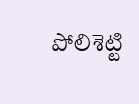పోలిశెట్టి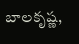బాలకృష్ణ,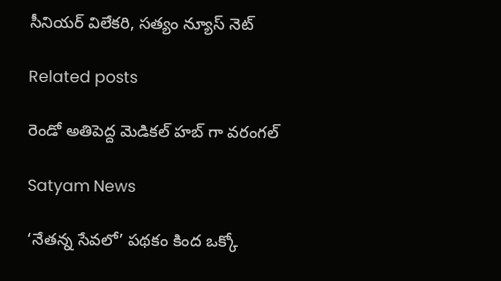సీనియర్ విలేకరి, సత్యం న్యూస్ నెట్

Related posts

రెండో అతిపెద్ద మెడికల్ హబ్‌ గా వరంగల్‌

Satyam News

‘నేతన్న సేవలో’ పథకం కింద ఒక్కో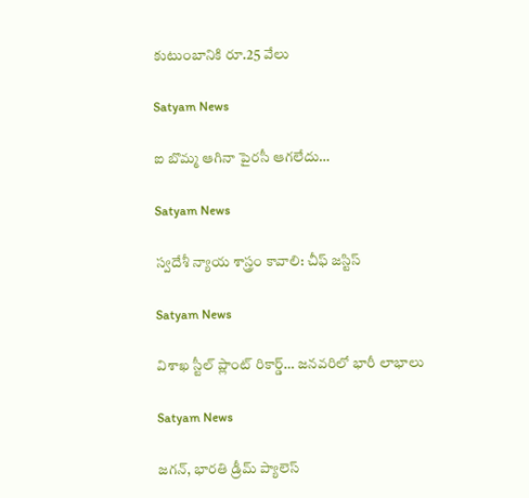కుటుంబానికి రూ.25 వేలు

Satyam News

ఐ బొమ్మ ఆగినా పైరసీ ఆగలేదు…

Satyam News

స్వదేశీ న్యాయ శాస్త్రం కావాలి: చీఫ్ జస్టిస్

Satyam News

విశాఖ స్టీల్ ప్లాంట్‌ రికార్డ్‌… జనవరిలో భారీ లాభాలు

Satyam News

జగన్‌, భారతి డ్రీమ్‌ ప్యాలెస్‌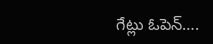గేట్లు ఓపెన్….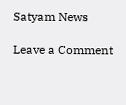Satyam News

Leave a Comment